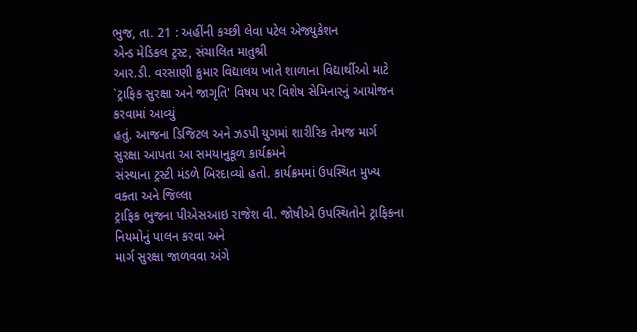ભુજ, તા. 21 : અહીંની કચ્છી લેવા પટેલ એજ્યુકેશન
એન્ડ મેડિકલ ટ્રસ્ટ, સંચાલિત માતુશ્રી
આર.ડી. વરસાણી કુમાર વિદ્યાલય ખાતે શાળાના વિદ્યાર્થીઓ માટે `ટ્રાફિક સુરક્ષા અને જાગૃતિ' વિષય પર વિશેષ સેમિનારનું આયોજન કરવામાં આવ્યું
હતું. આજના ડિજિટલ અને ઝડપી યુગમાં શારીરિક તેમજ માર્ગ સુરક્ષા આપતા આ સમયાનુકૂળ કાર્યક્રમને
સંસ્થાના ટ્રસ્ટી મંડળે બિરદાવ્યો હતો. કાર્યક્રમમાં ઉપસ્થિત મુખ્ય વક્તા અને જિલ્લા
ટ્રાફિક ભુજના પીએસઆઇ રાજેશ વી. જોષીએ ઉપસ્થિતોને ટ્રાફિકના નિયમોનું પાલન કરવા અને
માર્ગ સુરક્ષા જાળવવા અંગે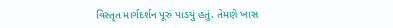વિસ્તૃત માર્ગદર્શન પૂરું પાડયું હતું. તેમણે ખાસ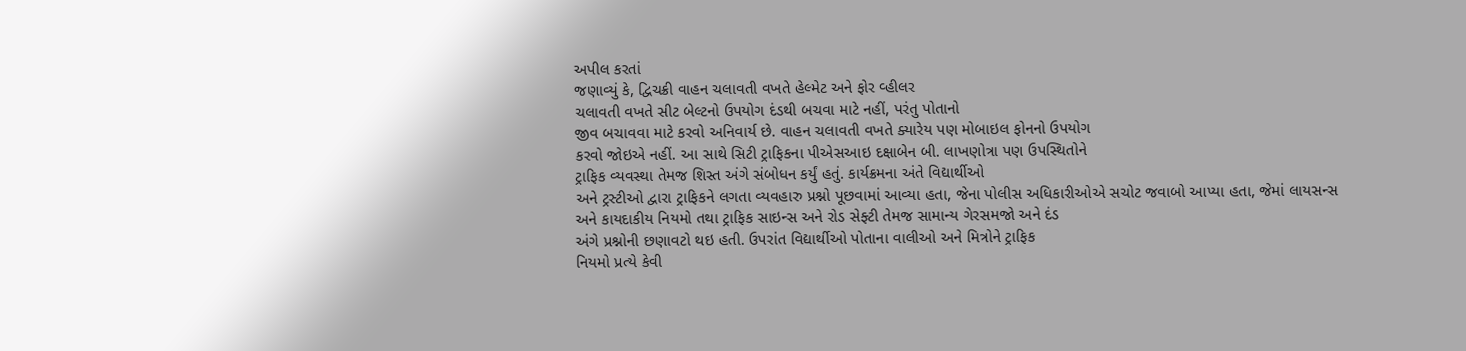અપીલ કરતાં
જણાવ્યું કે, દ્વિચક્રી વાહન ચલાવતી વખતે હેલ્મેટ અને ફોર વ્હીલર
ચલાવતી વખતે સીટ બેલ્ટનો ઉપયોગ દંડથી બચવા માટે નહીં, પરંતુ પોતાનો
જીવ બચાવવા માટે કરવો અનિવાર્ય છે. વાહન ચલાવતી વખતે ક્યારેય પણ મોબાઇલ ફોનનો ઉપયોગ
કરવો જોઇએ નહીં. આ સાથે સિટી ટ્રાફિકના પીએસઆઇ દક્ષાબેન બી. લાખણોત્રા પણ ઉપસ્થિતોને
ટ્રાફિક વ્યવસ્થા તેમજ શિસ્ત અંગે સંબોધન કર્યું હતું. કાર્યક્રમના અંતે વિદ્યાર્થીઓ
અને ટ્રસ્ટીઓ દ્વારા ટ્રાફિકને લગતા વ્યવહારુ પ્રશ્નો પૂછવામાં આવ્યા હતા, જેના પોલીસ અધિકારીઓએ સચોટ જવાબો આપ્યા હતા, જેમાં લાયસન્સ
અને કાયદાકીય નિયમો તથા ટ્રાફિક સાઇન્સ અને રોડ સેફ્ટી તેમજ સામાન્ય ગેરસમજો અને દંડ
અંગે પ્રશ્નોની છણાવટો થઇ હતી. ઉપરાંત વિદ્યાર્થીઓ પોતાના વાલીઓ અને મિત્રોને ટ્રાફિક
નિયમો પ્રત્યે કેવી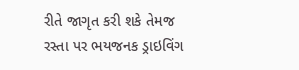રીતે જાગૃત કરી શકે તેમજ રસ્તા પર ભયજનક ડ્રાઇવિંગ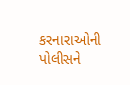કરનારાઓની પોલીસને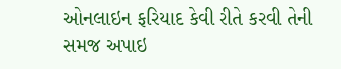ઓનલાઇન ફરિયાદ કેવી રીતે કરવી તેની સમજ અપાઇ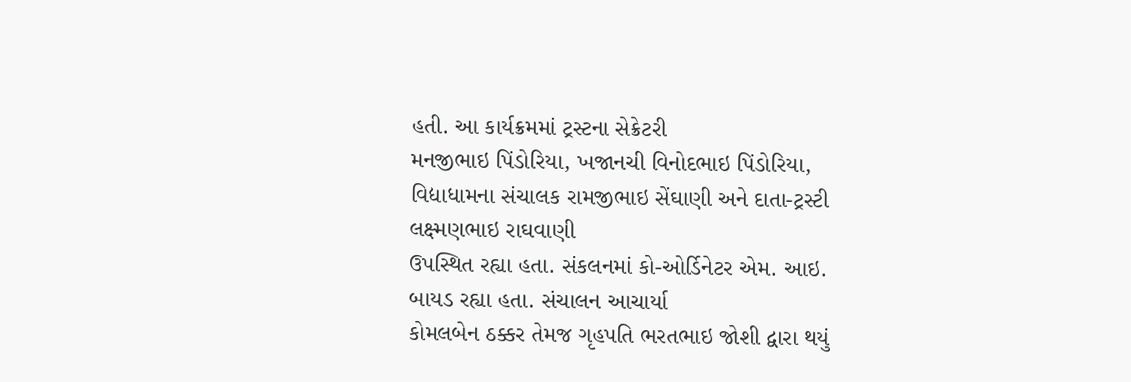હતી. આ કાર્યક્રમમાં ટ્રસ્ટના સેક્રેટરી
મનજીભાઇ પિંડોરિયા, ખજાનચી વિનોદભાઇ પિંડોરિયા, વિદ્યાધામના સંચાલક રામજીભાઇ સેંઘાણી અને દાતા-ટ્રસ્ટી લક્ષ્મણભાઇ રાઘવાણી
ઉપસ્થિત રહ્યા હતા. સંકલનમાં કો-ઓર્ડિનેટર એમ. આઇ. બાયડ રહ્યા હતા. સંચાલન આચાર્યા
કોમલબેન ઠક્કર તેમજ ગૃહપતિ ભરતભાઇ જોશી દ્વારા થયું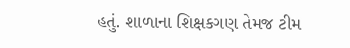હતું. શાળાના શિક્ષકગણ તેમજ ટીમ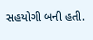સહયોગી બની હતી.